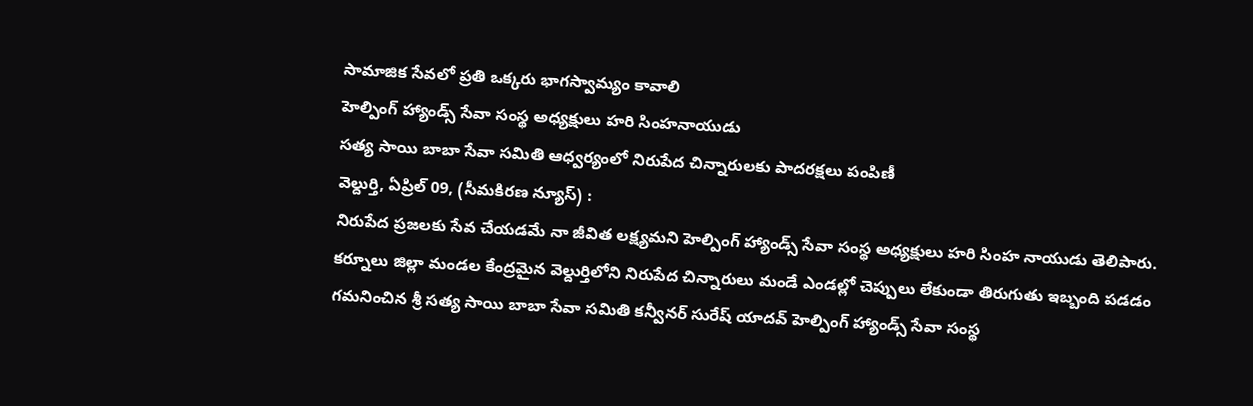సామాజిక సేవలో ప్రతి ఒక్కరు భాగస్వామ్యం కావాలి
హెల్పింగ్ హ్యాండ్స్ సేవా సంస్థ అధ్యక్షులు హరి సింహనాయుడు
సత్య సాయి బాబా సేవా సమితి ఆధ్వర్యంలో నిరుపేద చిన్నారులకు పాదరక్షలు పంపిణీ
వెల్దుర్తి, ఏప్రిల్ 09, (సీమకిరణ న్యూస్) :
నిరుపేద ప్రజలకు సేవ చేయడమే నా జీవిత లక్ష్యమని హెల్పింగ్ హ్యాండ్స్ సేవా సంస్థ అధ్యక్షులు హరి సింహ నాయుడు తెలిపారు. కర్నూలు జిల్లా మండల కేంద్రమైన వెల్దుర్తిలోని నిరుపేద చిన్నారులు మండే ఎండల్లో చెప్పులు లేకుండా తిరుగుతు ఇబ్బంది పడడం గమనించిన శ్రీ సత్య సాయి బాబా సేవా సమితి కన్వీనర్ సురేష్ యాదవ్ హెల్పింగ్ హ్యాండ్స్ సేవా సంస్థ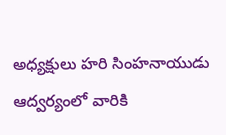అధ్యక్షులు హరి సింహనాయుడు ఆద్వర్యంలో వారికి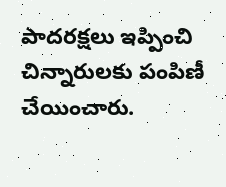పాదరక్షలు ఇప్పించి చిన్నారులకు పంపిణీ చేయించారు.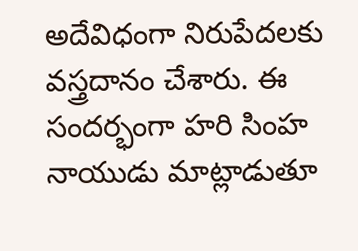అదేవిధంగా నిరుపేదలకు వస్త్రదానం చేశారు. ఈ సందర్భంగా హరి సింహ నాయుడు మాట్లాడుతూ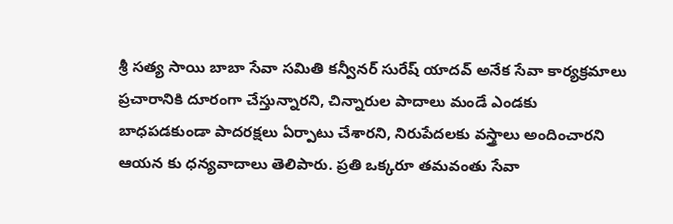శ్రీ సత్య సాయి బాబా సేవా సమితి కన్వీనర్ సురేష్ యాదవ్ అనేక సేవా కార్యక్రమాలు ప్రచారానికి దూరంగా చేస్తున్నారని, చిన్నారుల పాదాలు మండే ఎండకు బాధపడకుండా పాదరక్షలు ఏర్పాటు చేశారని, నిరుపేదలకు వస్త్రాలు అందించారని ఆయన కు ధన్యవాదాలు తెలిపారు. ప్రతి ఒక్కరూ తమవంతు సేవా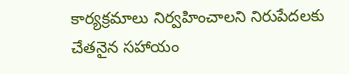కార్యక్రమాలు నిర్వహించాలని నిరుపేదలకు చేతనైన సహాయం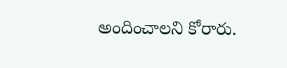అందించాలని కోరారు.